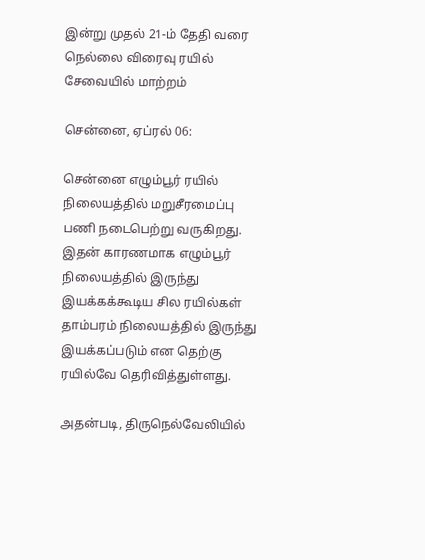இன்று முதல் 21-ம் தேதி வரை நெல்லை விரைவு ரயில் சேவையில் மாற்றம்

சென்னை, ஏப்ரல் 06:

சென்னை எழும்பூர் ரயில் நிலையத்தில் மறுசீரமைப்பு பணி நடைபெற்று வருகிறது. இதன் காரணமாக எழும்பூர் நிலையத்தில் இருந்து இயக்கக்கூடிய சில ரயில்கள் தாம்பரம் நிலையத்தில் இருந்து இயக்கப்படும் என தெற்கு ரயில்வே தெரிவித்துள்ளது.

அதன்படி, திருநெல்வேலியில்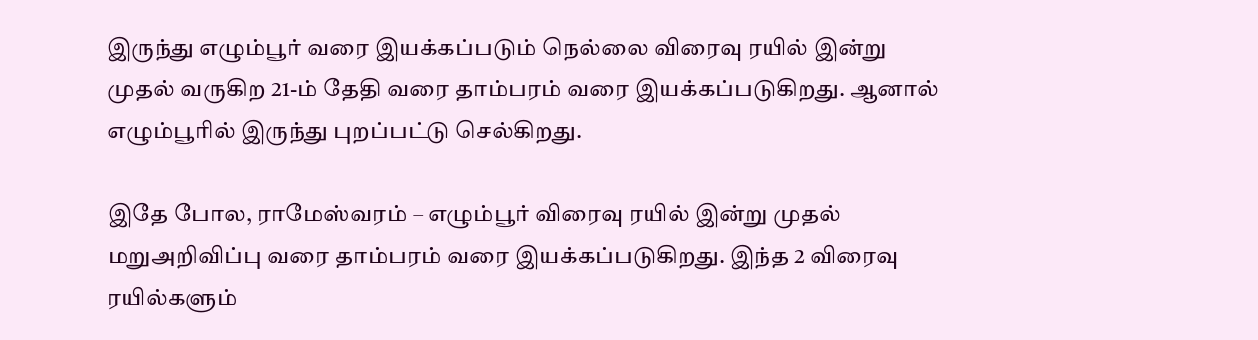இருந்து எழும்பூர் வரை இயக்கப்படும் நெல்லை விரைவு ரயில் இன்று முதல் வருகிற 21-ம் தேதி வரை தாம்பரம் வரை இயக்கப்படுகிறது. ஆனால் எழும்பூரில் இருந்து புறப்பட்டு செல்கிறது.

இதே போல, ராமேஸ்வரம் – எழும்பூர் விரைவு ரயில் இன்று முதல் மறுஅறிவிப்பு வரை தாம்பரம் வரை இயக்கப்படுகிறது. இந்த 2 விரைவு ரயில்களும்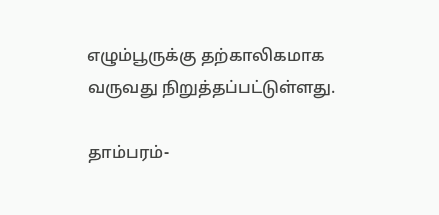எழும்பூருக்கு தற்காலிகமாக வருவது நிறுத்தப்பட்டுள்ளது.

தாம்பரம்-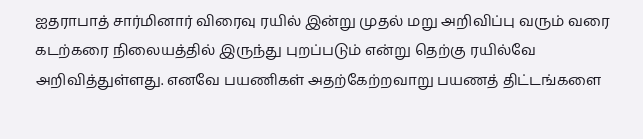ஐதராபாத் சார்மினார் விரைவு ரயில் இன்று முதல் மறு அறிவிப்பு வரும் வரை கடற்கரை நிலையத்தில் இருந்து புறப்படும் என்று தெற்கு ரயில்வே அறிவித்துள்ளது. எனவே பயணிகள் அதற்கேற்றவாறு பயணத் திட்டங்களை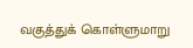வகுத்துக் கொள்ளுமாறு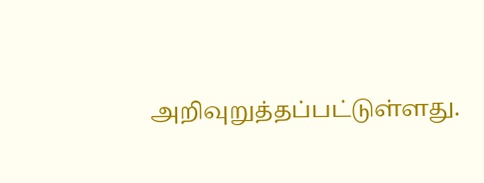அறிவுறுத்தப்பட்டுள்ளது.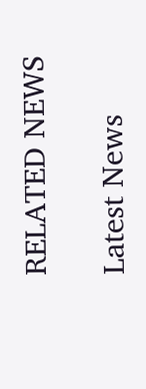RELATED NEWS

Latest News